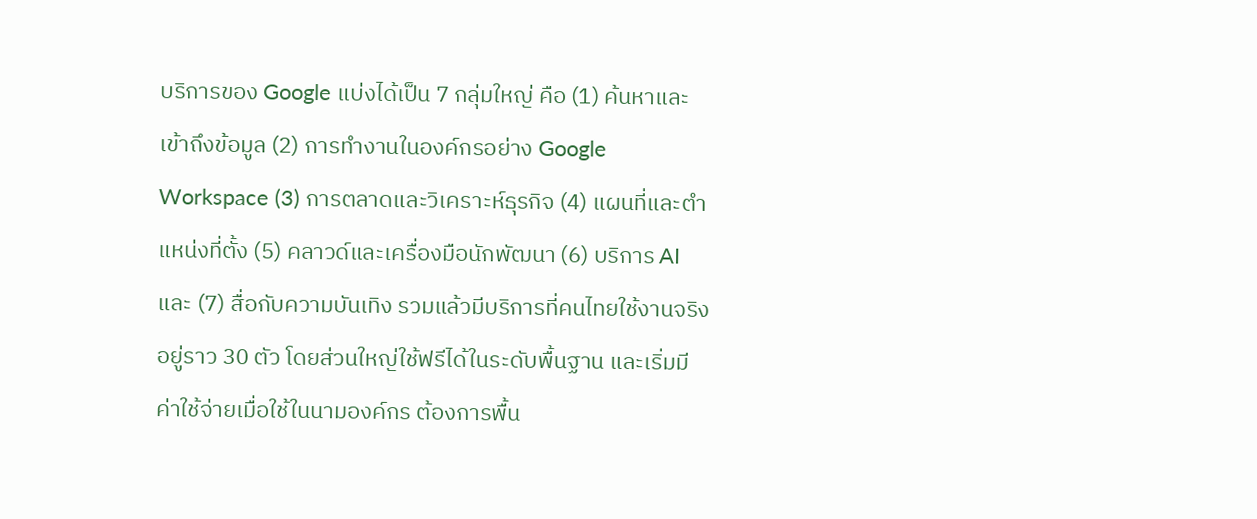บริการของ Google แบ่งได้เป็น 7 กลุ่มใหญ่ คือ (1) ค้นหาและเข้าถึงข้อมูล (2) การทำงานในองค์กรอย่าง Google Workspace (3) การตลาดและวิเคราะห์ธุรกิจ (4) แผนที่และตำแหน่งที่ตั้ง (5) คลาวด์และเครื่องมือนักพัฒนา (6) บริการ AI และ (7) สื่อกับความบันเทิง รวมแล้วมีบริการที่คนไทยใช้งานจริงอยู่ราว 30 ตัว โดยส่วนใหญ่ใช้ฟรีได้ในระดับพื้นฐาน และเริ่มมีค่าใช้จ่ายเมื่อใช้ในนามองค์กร ต้องการพื้น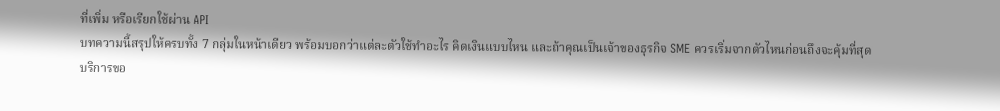ที่เพิ่ม หรือเรียกใช้ผ่าน API
บทความนี้สรุปให้ครบทั้ง 7 กลุ่มในหน้าเดียว พร้อมบอกว่าแต่ละตัวใช้ทำอะไร คิดเงินแบบไหน และถ้าคุณเป็นเจ้าของธุรกิจ SME ควรเริ่มจากตัวไหนก่อนถึงจะคุ้มที่สุด
บริการขอ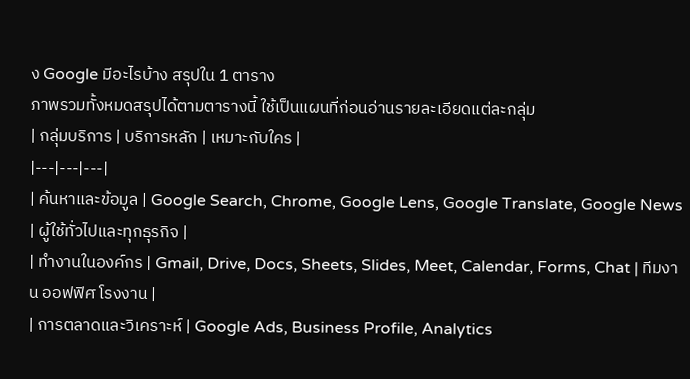ง Google มีอะไรบ้าง สรุปใน 1 ตาราง
ภาพรวมทั้งหมดสรุปได้ตามตารางนี้ ใช้เป็นแผนที่ก่อนอ่านรายละเอียดแต่ละกลุ่ม
| กลุ่มบริการ | บริการหลัก | เหมาะกับใคร |
|---|---|---|
| ค้นหาและข้อมูล | Google Search, Chrome, Google Lens, Google Translate, Google News | ผู้ใช้ทั่วไปและทุกธุรกิจ |
| ทำงานในองค์กร | Gmail, Drive, Docs, Sheets, Slides, Meet, Calendar, Forms, Chat | ทีมงาน ออฟฟิศ โรงงาน |
| การตลาดและวิเคราะห์ | Google Ads, Business Profile, Analytics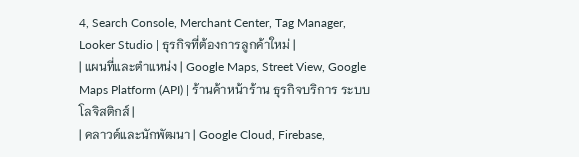4, Search Console, Merchant Center, Tag Manager, Looker Studio | ธุรกิจที่ต้องการลูกค้าใหม่ |
| แผนที่และตำแหน่ง | Google Maps, Street View, Google Maps Platform (API) | ร้านค้าหน้าร้าน ธุรกิจบริการ ระบบโลจิสติกส์ |
| คลาวด์และนักพัฒนา | Google Cloud, Firebase,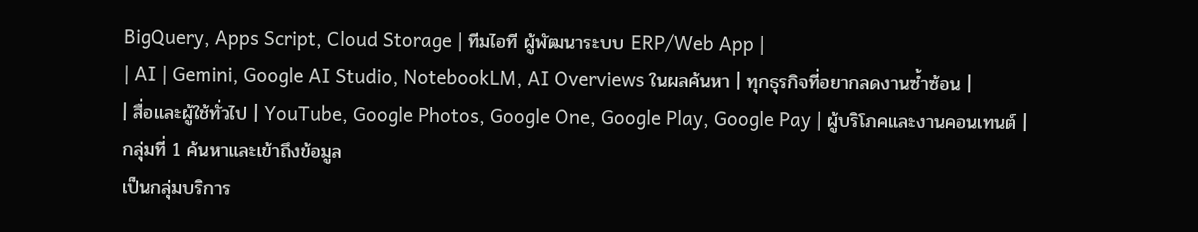BigQuery, Apps Script, Cloud Storage | ทีมไอที ผู้พัฒนาระบบ ERP/Web App |
| AI | Gemini, Google AI Studio, NotebookLM, AI Overviews ในผลค้นหา | ทุกธุรกิจที่อยากลดงานซ้ำซ้อน |
| สื่อและผู้ใช้ทั่วไป | YouTube, Google Photos, Google One, Google Play, Google Pay | ผู้บริโภคและงานคอนเทนต์ |
กลุ่มที่ 1 ค้นหาและเข้าถึงข้อมูล
เป็นกลุ่มบริการ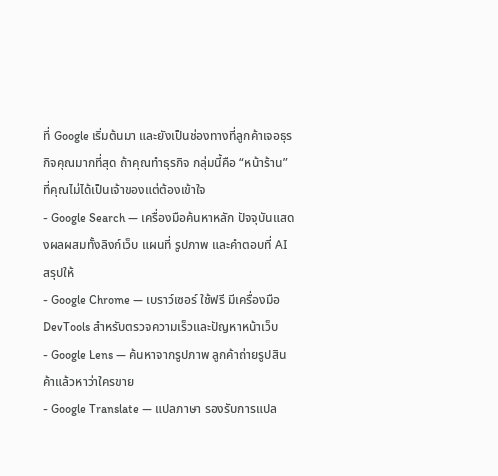ที่ Google เริ่มต้นมา และยังเป็นช่องทางที่ลูกค้าเจอธุรกิจคุณมากที่สุด ถ้าคุณทำธุรกิจ กลุ่มนี้คือ “หน้าร้าน” ที่คุณไม่ได้เป็นเจ้าของแต่ต้องเข้าใจ
- Google Search — เครื่องมือค้นหาหลัก ปัจจุบันแสดงผลผสมทั้งลิงก์เว็บ แผนที่ รูปภาพ และคำตอบที่ AI สรุปให้
- Google Chrome — เบราว์เซอร์ ใช้ฟรี มีเครื่องมือ DevTools สำหรับตรวจความเร็วและปัญหาหน้าเว็บ
- Google Lens — ค้นหาจากรูปภาพ ลูกค้าถ่ายรูปสินค้าแล้วหาว่าใครขาย
- Google Translate — แปลภาษา รองรับการแปล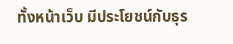ทั้งหน้าเว็บ มีประโยชน์กับธุร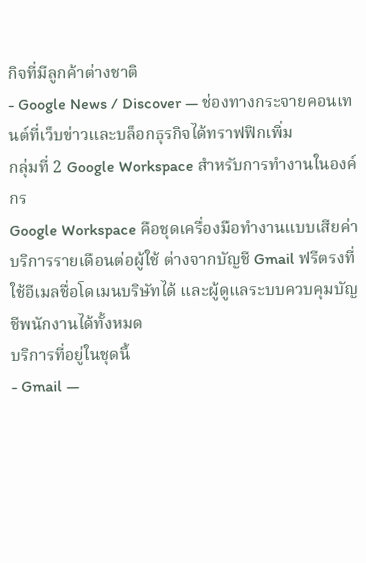กิจที่มีลูกค้าต่างชาติ
- Google News / Discover — ช่องทางกระจายคอนเทนต์ที่เว็บข่าวและบล็อกธุรกิจได้ทราฟฟิกเพิ่ม
กลุ่มที่ 2 Google Workspace สำหรับการทำงานในองค์กร
Google Workspace คือชุดเครื่องมือทำงานแบบเสียค่าบริการรายเดือนต่อผู้ใช้ ต่างจากบัญชี Gmail ฟรีตรงที่ใช้อีเมลชื่อโดเมนบริษัทได้ และผู้ดูแลระบบควบคุมบัญชีพนักงานได้ทั้งหมด
บริการที่อยู่ในชุดนี้
- Gmail —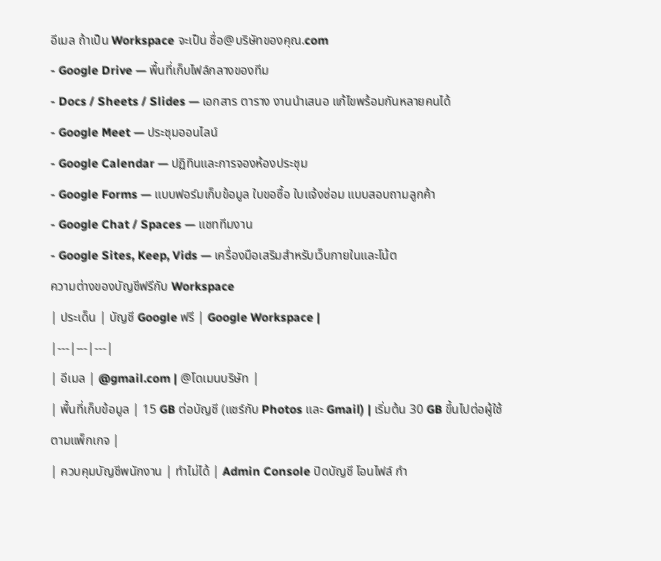อีเมล ถ้าเป็น Workspace จะเป็น ชื่อ@บริษัทของคุณ.com
- Google Drive — พื้นที่เก็บไฟล์กลางของทีม
- Docs / Sheets / Slides — เอกสาร ตาราง งานนำเสนอ แก้ไขพร้อมกันหลายคนได้
- Google Meet — ประชุมออนไลน์
- Google Calendar — ปฏิทินและการจองห้องประชุม
- Google Forms — แบบฟอร์มเก็บข้อมูล ใบขอซื้อ ใบแจ้งซ่อม แบบสอบถามลูกค้า
- Google Chat / Spaces — แชททีมงาน
- Google Sites, Keep, Vids — เครื่องมือเสริมสำหรับเว็บภายในและโน้ต
ความต่างของบัญชีฟรีกับ Workspace
| ประเด็น | บัญชี Google ฟรี | Google Workspace |
|---|---|---|
| อีเมล | @gmail.com | @โดเมนบริษัท |
| พื้นที่เก็บข้อมูล | 15 GB ต่อบัญชี (แชร์กับ Photos และ Gmail) | เริ่มต้น 30 GB ขึ้นไปต่อผู้ใช้ ตามแพ็กเกจ |
| ควบคุมบัญชีพนักงาน | ทำไม่ได้ | Admin Console ปิดบัญชี โอนไฟล์ กำ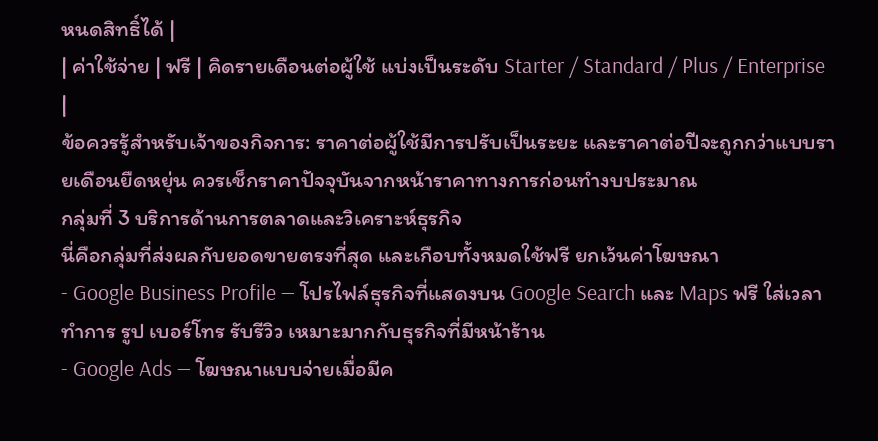หนดสิทธิ์ได้ |
| ค่าใช้จ่าย | ฟรี | คิดรายเดือนต่อผู้ใช้ แบ่งเป็นระดับ Starter / Standard / Plus / Enterprise |
ข้อควรรู้สำหรับเจ้าของกิจการ: ราคาต่อผู้ใช้มีการปรับเป็นระยะ และราคาต่อปีจะถูกกว่าแบบรายเดือนยืดหยุ่น ควรเช็กราคาปัจจุบันจากหน้าราคาทางการก่อนทำงบประมาณ
กลุ่มที่ 3 บริการด้านการตลาดและวิเคราะห์ธุรกิจ
นี่คือกลุ่มที่ส่งผลกับยอดขายตรงที่สุด และเกือบทั้งหมดใช้ฟรี ยกเว้นค่าโฆษณา
- Google Business Profile — โปรไฟล์ธุรกิจที่แสดงบน Google Search และ Maps ฟรี ใส่เวลาทำการ รูป เบอร์โทร รับรีวิว เหมาะมากกับธุรกิจที่มีหน้าร้าน
- Google Ads — โฆษณาแบบจ่ายเมื่อมีค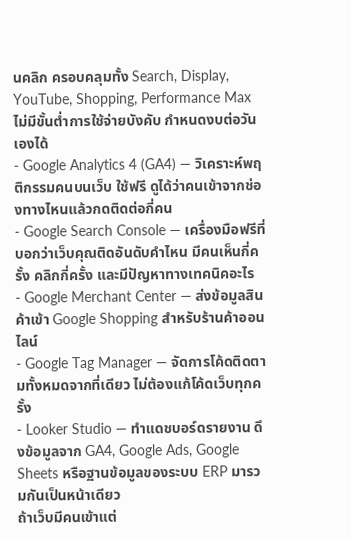นคลิก ครอบคลุมทั้ง Search, Display, YouTube, Shopping, Performance Max ไม่มีขั้นต่ำการใช้จ่ายบังคับ กำหนดงบต่อวันเองได้
- Google Analytics 4 (GA4) — วิเคราะห์พฤติกรรมคนบนเว็บ ใช้ฟรี ดูได้ว่าคนเข้าจากช่องทางไหนแล้วกดติดต่อกี่คน
- Google Search Console — เครื่องมือฟรีที่บอกว่าเว็บคุณติดอันดับคำไหน มีคนเห็นกี่ครั้ง คลิกกี่ครั้ง และมีปัญหาทางเทคนิคอะไร
- Google Merchant Center — ส่งข้อมูลสินค้าเข้า Google Shopping สำหรับร้านค้าออนไลน์
- Google Tag Manager — จัดการโค้ดติดตามทั้งหมดจากที่เดียว ไม่ต้องแก้โค้ดเว็บทุกครั้ง
- Looker Studio — ทำแดชบอร์ดรายงาน ดึงข้อมูลจาก GA4, Google Ads, Google Sheets หรือฐานข้อมูลของระบบ ERP มารวมกันเป็นหน้าเดียว
ถ้าเว็บมีคนเข้าแต่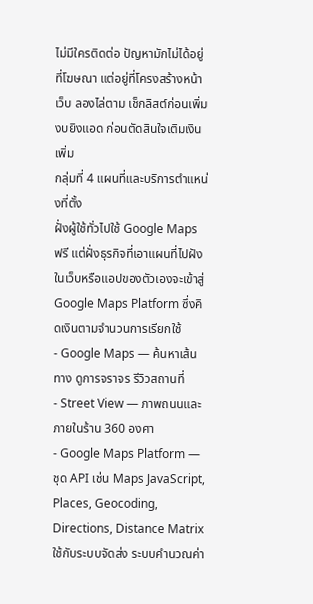ไม่มีใครติดต่อ ปัญหามักไม่ได้อยู่ที่โฆษณา แต่อยู่ที่โครงสร้างหน้าเว็บ ลองไล่ตาม เช็กลิสต์ก่อนเพิ่มงบยิงแอด ก่อนตัดสินใจเติมเงินเพิ่ม
กลุ่มที่ 4 แผนที่และบริการตำแหน่งที่ตั้ง
ฝั่งผู้ใช้ทั่วไปใช้ Google Maps ฟรี แต่ฝั่งธุรกิจที่เอาแผนที่ไปฝังในเว็บหรือแอปของตัวเองจะเข้าสู่ Google Maps Platform ซึ่งคิดเงินตามจำนวนการเรียกใช้
- Google Maps — ค้นหาเส้นทาง ดูการจราจร รีวิวสถานที่
- Street View — ภาพถนนและภายในร้าน 360 องศา
- Google Maps Platform — ชุด API เช่น Maps JavaScript, Places, Geocoding, Directions, Distance Matrix ใช้กับระบบจัดส่ง ระบบคำนวณค่า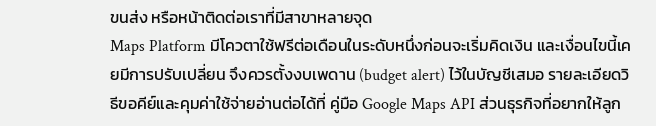ขนส่ง หรือหน้าติดต่อเราที่มีสาขาหลายจุด
Maps Platform มีโควตาใช้ฟรีต่อเดือนในระดับหนึ่งก่อนจะเริ่มคิดเงิน และเงื่อนไขนี้เคยมีการปรับเปลี่ยน จึงควรตั้งงบเพดาน (budget alert) ไว้ในบัญชีเสมอ รายละเอียดวิธีขอคีย์และคุมค่าใช้จ่ายอ่านต่อได้ที่ คู่มือ Google Maps API ส่วนธุรกิจที่อยากให้ลูก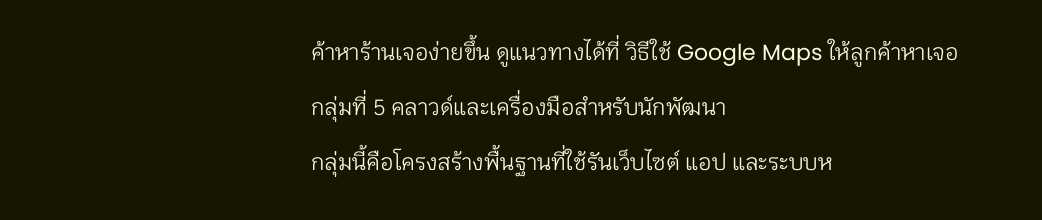ค้าหาร้านเจอง่ายขึ้น ดูแนวทางได้ที่ วิธีใช้ Google Maps ให้ลูกค้าหาเจอ
กลุ่มที่ 5 คลาวด์และเครื่องมือสำหรับนักพัฒนา
กลุ่มนี้คือโครงสร้างพื้นฐานที่ใช้รันเว็บไซต์ แอป และระบบห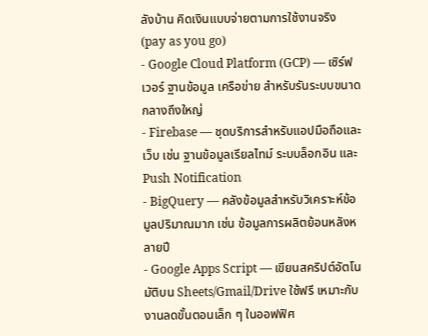ลังบ้าน คิดเงินแบบจ่ายตามการใช้งานจริง (pay as you go)
- Google Cloud Platform (GCP) — เซิร์ฟเวอร์ ฐานข้อมูล เครือข่าย สำหรับรันระบบขนาดกลางถึงใหญ่
- Firebase — ชุดบริการสำหรับแอปมือถือและเว็บ เช่น ฐานข้อมูลเรียลไทม์ ระบบล็อกอิน และ Push Notification
- BigQuery — คลังข้อมูลสำหรับวิเคราะห์ข้อมูลปริมาณมาก เช่น ข้อมูลการผลิตย้อนหลังหลายปี
- Google Apps Script — เขียนสคริปต์อัตโนมัติบน Sheets/Gmail/Drive ใช้ฟรี เหมาะกับงานลดขั้นตอนเล็ก ๆ ในออฟฟิศ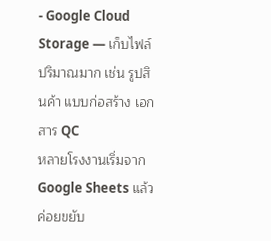- Google Cloud Storage — เก็บไฟล์ปริมาณมาก เช่น รูปสินค้า แบบก่อสร้าง เอกสาร QC
หลายโรงงานเริ่มจาก Google Sheets แล้วค่อยขยับ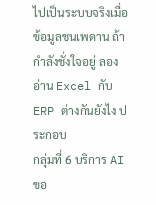ไปเป็นระบบจริงเมื่อข้อมูลชนเพดาน ถ้ากำลังชั่งใจอยู่ ลองอ่าน Excel กับ ERP ต่างกันยังไง ประกอบ
กลุ่มที่ 6 บริการ AI ขอ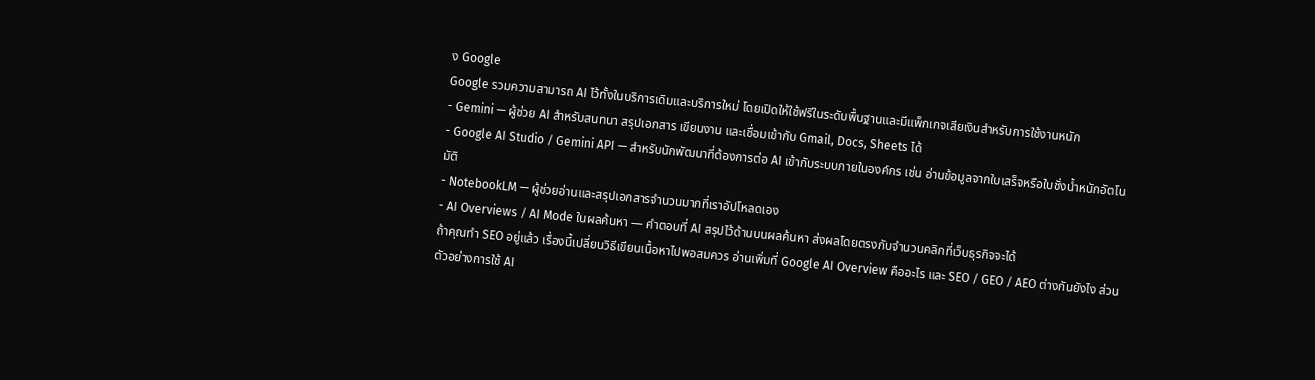ง Google
Google รวมความสามารถ AI ไว้ทั้งในบริการเดิมและบริการใหม่ โดยเปิดให้ใช้ฟรีในระดับพื้นฐานและมีแพ็กเกจเสียเงินสำหรับการใช้งานหนัก
- Gemini — ผู้ช่วย AI สำหรับสนทนา สรุปเอกสาร เขียนงาน และเชื่อมเข้ากับ Gmail, Docs, Sheets ได้
- Google AI Studio / Gemini API — สำหรับนักพัฒนาที่ต้องการต่อ AI เข้ากับระบบภายในองค์กร เช่น อ่านข้อมูลจากใบเสร็จหรือใบชั่งน้ำหนักอัตโนมัติ
- NotebookLM — ผู้ช่วยอ่านและสรุปเอกสารจำนวนมากที่เราอัปโหลดเอง
- AI Overviews / AI Mode ในผลค้นหา — คำตอบที่ AI สรุปไว้ด้านบนผลค้นหา ส่งผลโดยตรงกับจำนวนคลิกที่เว็บธุรกิจจะได้
ถ้าคุณทำ SEO อยู่แล้ว เรื่องนี้เปลี่ยนวิธีเขียนเนื้อหาไปพอสมควร อ่านเพิ่มที่ Google AI Overview คืออะไร และ SEO / GEO / AEO ต่างกันยังไง ส่วนตัวอย่างการใช้ AI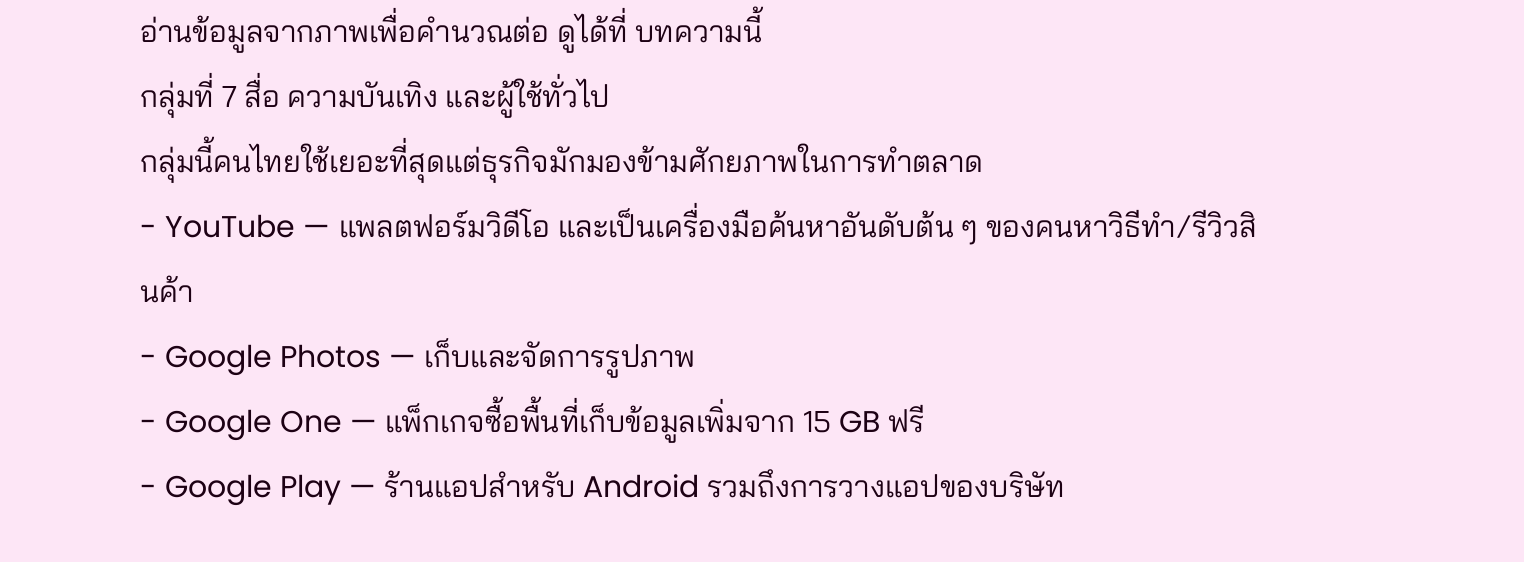อ่านข้อมูลจากภาพเพื่อคำนวณต่อ ดูได้ที่ บทความนี้
กลุ่มที่ 7 สื่อ ความบันเทิง และผู้ใช้ทั่วไป
กลุ่มนี้คนไทยใช้เยอะที่สุดแต่ธุรกิจมักมองข้ามศักยภาพในการทำตลาด
- YouTube — แพลตฟอร์มวิดีโอ และเป็นเครื่องมือค้นหาอันดับต้น ๆ ของคนหาวิธีทำ/รีวิวสินค้า
- Google Photos — เก็บและจัดการรูปภาพ
- Google One — แพ็กเกจซื้อพื้นที่เก็บข้อมูลเพิ่มจาก 15 GB ฟรี
- Google Play — ร้านแอปสำหรับ Android รวมถึงการวางแอปของบริษัท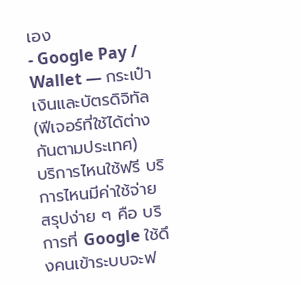เอง
- Google Pay / Wallet — กระเป๋าเงินและบัตรดิจิทัล (ฟีเจอร์ที่ใช้ได้ต่างกันตามประเทศ)
บริการไหนใช้ฟรี บริการไหนมีค่าใช้จ่าย
สรุปง่าย ๆ คือ บริการที่ Google ใช้ดึงคนเข้าระบบจะฟ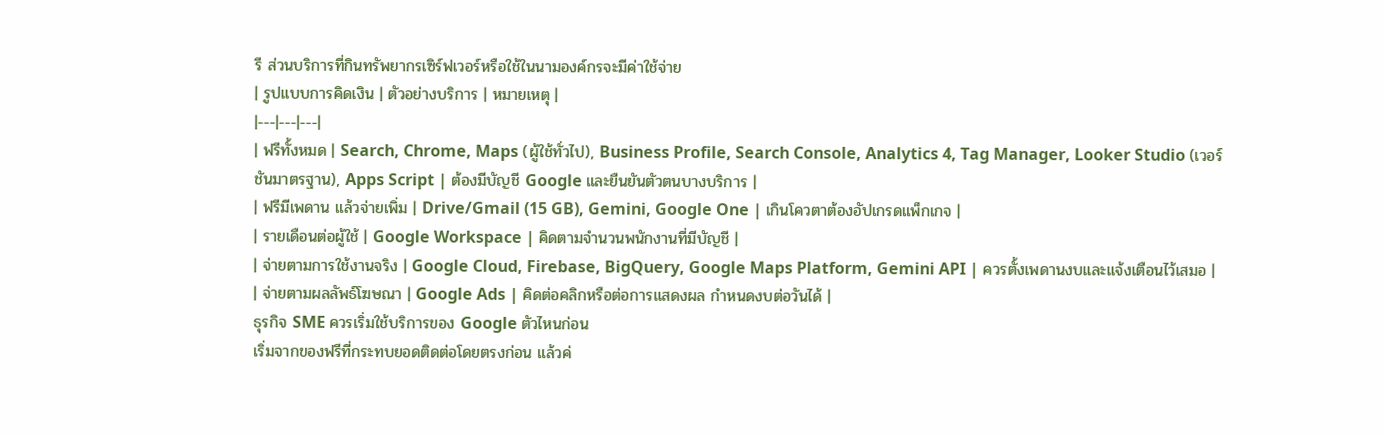รี ส่วนบริการที่กินทรัพยากรเซิร์ฟเวอร์หรือใช้ในนามองค์กรจะมีค่าใช้จ่าย
| รูปแบบการคิดเงิน | ตัวอย่างบริการ | หมายเหตุ |
|---|---|---|
| ฟรีทั้งหมด | Search, Chrome, Maps (ผู้ใช้ทั่วไป), Business Profile, Search Console, Analytics 4, Tag Manager, Looker Studio (เวอร์ชันมาตรฐาน), Apps Script | ต้องมีบัญชี Google และยืนยันตัวตนบางบริการ |
| ฟรีมีเพดาน แล้วจ่ายเพิ่ม | Drive/Gmail (15 GB), Gemini, Google One | เกินโควตาต้องอัปเกรดแพ็กเกจ |
| รายเดือนต่อผู้ใช้ | Google Workspace | คิดตามจำนวนพนักงานที่มีบัญชี |
| จ่ายตามการใช้งานจริง | Google Cloud, Firebase, BigQuery, Google Maps Platform, Gemini API | ควรตั้งเพดานงบและแจ้งเตือนไว้เสมอ |
| จ่ายตามผลลัพธ์โฆษณา | Google Ads | คิดต่อคลิกหรือต่อการแสดงผล กำหนดงบต่อวันได้ |
ธุรกิจ SME ควรเริ่มใช้บริการของ Google ตัวไหนก่อน
เริ่มจากของฟรีที่กระทบยอดติดต่อโดยตรงก่อน แล้วค่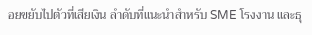อยขยับไปตัวที่เสียเงิน ลำดับที่แนะนำสำหรับ SME โรงงาน และธุ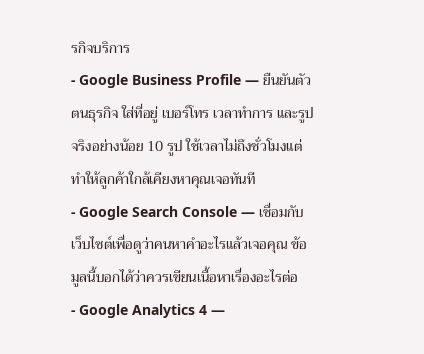รกิจบริการ
- Google Business Profile — ยืนยันตัวตนธุรกิจ ใส่ที่อยู่ เบอร์โทร เวลาทำการ และรูปจริงอย่างน้อย 10 รูป ใช้เวลาไม่ถึงชั่วโมงแต่ทำให้ลูกค้าใกล้เคียงหาคุณเจอทันที
- Google Search Console — เชื่อมกับเว็บไซต์เพื่อดูว่าคนหาคำอะไรแล้วเจอคุณ ข้อมูลนี้บอกได้ว่าควรเขียนเนื้อหาเรื่องอะไรต่อ
- Google Analytics 4 —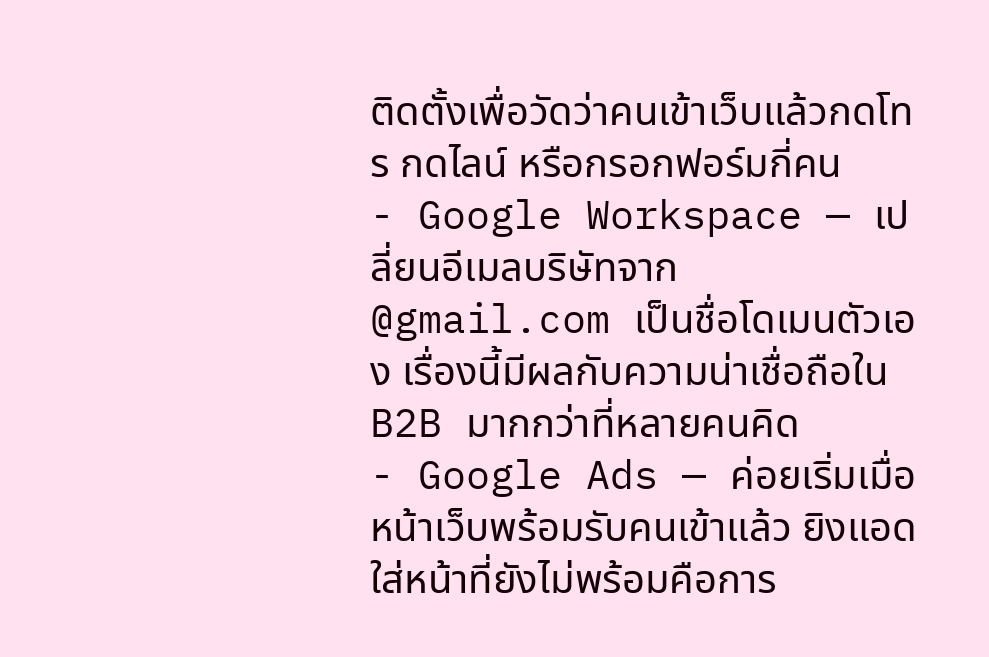ติดตั้งเพื่อวัดว่าคนเข้าเว็บแล้วกดโทร กดไลน์ หรือกรอกฟอร์มกี่คน
- Google Workspace — เปลี่ยนอีเมลบริษัทจาก @gmail.com เป็นชื่อโดเมนตัวเอง เรื่องนี้มีผลกับความน่าเชื่อถือใน B2B มากกว่าที่หลายคนคิด
- Google Ads — ค่อยเริ่มเมื่อหน้าเว็บพร้อมรับคนเข้าแล้ว ยิงแอดใส่หน้าที่ยังไม่พร้อมคือการ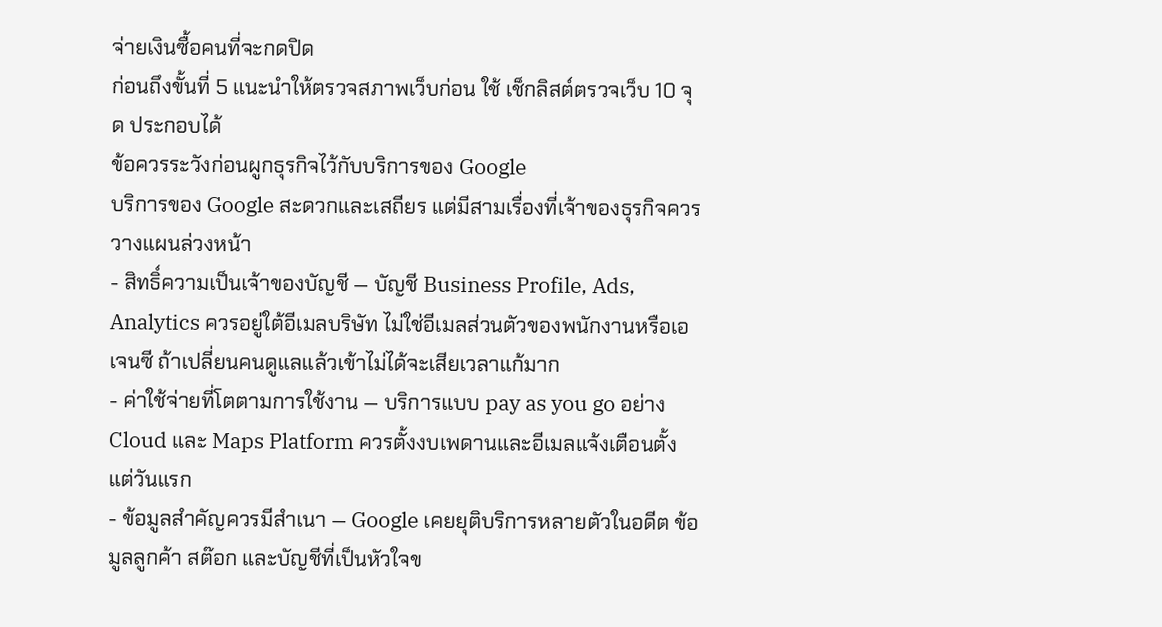จ่ายเงินซื้อคนที่จะกดปิด
ก่อนถึงขั้นที่ 5 แนะนำให้ตรวจสภาพเว็บก่อน ใช้ เช็กลิสต์ตรวจเว็บ 10 จุด ประกอบได้
ข้อควรระวังก่อนผูกธุรกิจไว้กับบริการของ Google
บริการของ Google สะดวกและเสถียร แต่มีสามเรื่องที่เจ้าของธุรกิจควรวางแผนล่วงหน้า
- สิทธิ์ความเป็นเจ้าของบัญชี — บัญชี Business Profile, Ads, Analytics ควรอยู่ใต้อีเมลบริษัท ไม่ใช่อีเมลส่วนตัวของพนักงานหรือเอเจนซี ถ้าเปลี่ยนคนดูแลแล้วเข้าไม่ได้จะเสียเวลาแก้มาก
- ค่าใช้จ่ายที่โตตามการใช้งาน — บริการแบบ pay as you go อย่าง Cloud และ Maps Platform ควรตั้งงบเพดานและอีเมลแจ้งเตือนตั้งแต่วันแรก
- ข้อมูลสำคัญควรมีสำเนา — Google เคยยุติบริการหลายตัวในอดีต ข้อมูลลูกค้า สต๊อก และบัญชีที่เป็นหัวใจข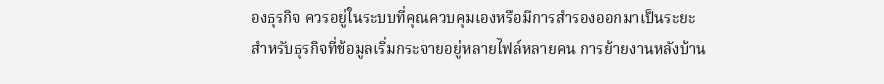องธุรกิจ ควรอยู่ในระบบที่คุณควบคุมเองหรือมีการสำรองออกมาเป็นระยะ
สำหรับธุรกิจที่ข้อมูลเริ่มกระจายอยู่หลายไฟล์หลายคน การย้ายงานหลังบ้าน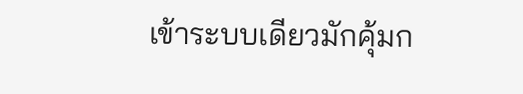เข้าระบบเดียวมักคุ้มก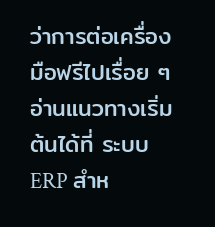ว่าการต่อเครื่องมือฟรีไปเรื่อย ๆ อ่านแนวทางเริ่มต้นได้ที่ ระบบ ERP สำห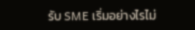รับ SME เริ่มอย่างไรไม่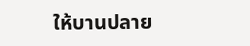ให้บานปลาย